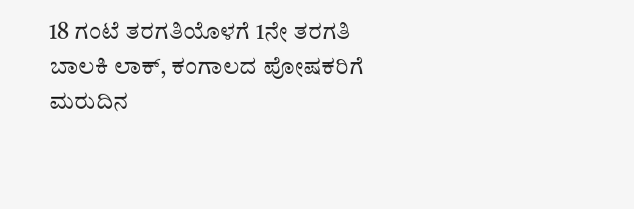18 ಗಂಟೆ ತರಗತಿಯೊಳಗೆ 1ನೇ ತರಗತಿ ಬಾಲಕಿ ಲಾಕ್, ಕಂಗಾಲದ ಪೋಷಕರಿಗೆ ಮರುದಿನ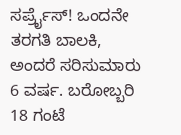ಸರ್ಪ್ರೈಸ್! ಒಂದನೇ ತರಗತಿ ಬಾಲಕಿ, ಅಂದರೆ ಸರಿಸುಮಾರು 6 ವರ್ಷ. ಬರೋಬ್ಬರಿ 18 ಗಂಟೆ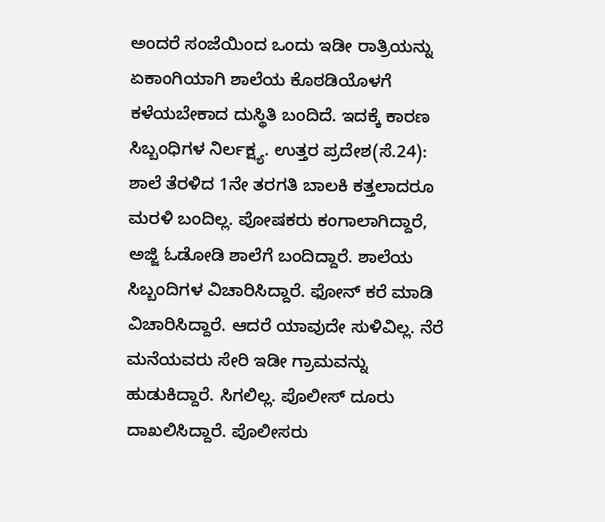ಅಂದರೆ ಸಂಜೆಯಿಂದ ಒಂದು ಇಡೀ ರಾತ್ರಿಯನ್ನು ಏಕಾಂಗಿಯಾಗಿ ಶಾಲೆಯ ಕೊಠಡಿಯೊಳಗೆ ಕಳೆಯಬೇಕಾದ ದುಸ್ಥಿತಿ ಬಂದಿದೆ. ಇದಕ್ಕೆ ಕಾರಣ ಸಿಬ್ಬಂಧಿಗಳ ನಿರ್ಲಕ್ಷ್ಯ. ಉತ್ತರ ಪ್ರದೇಶ(ಸೆ.24): ಶಾಲೆ ತೆರಳಿದ 1ನೇ ತರಗತಿ ಬಾಲಕಿ ಕತ್ತಲಾದರೂ ಮರಳಿ ಬಂದಿಲ್ಲ. ಪೋಷಕರು ಕಂಗಾಲಾಗಿದ್ದಾರೆ, ಅಜ್ಜಿ ಓಡೋಡಿ ಶಾಲೆಗೆ ಬಂದಿದ್ದಾರೆ. ಶಾಲೆಯ ಸಿಬ್ಬಂದಿಗಳ ವಿಚಾರಿಸಿದ್ದಾರೆ. ಫೋನ್ ಕರೆ ಮಾಡಿ ವಿಚಾರಿಸಿದ್ದಾರೆ. ಆದರೆ ಯಾವುದೇ ಸುಳಿವಿಲ್ಲ. ನೆರೆ ಮನೆಯವರು ಸೇರಿ ಇಡೀ ಗ್ರಾಮವನ್ನು ಹುಡುಕಿದ್ದಾರೆ. ಸಿಗಲಿಲ್ಲ. ಪೊಲೀಸ್ ದೂರು ದಾಖಲಿಸಿದ್ದಾರೆ. ಪೊಲೀಸರು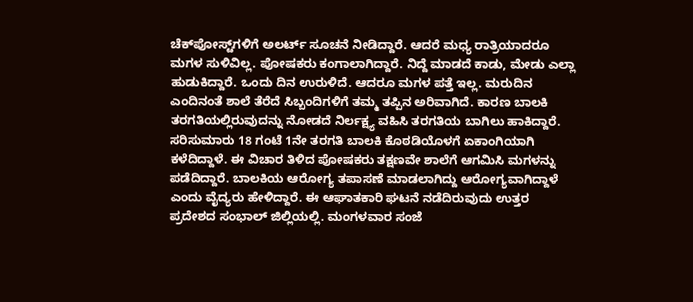ಚೆಕ್‌ಪೋಸ್ಟ್‌ಗಳಿಗೆ ಅಲರ್ಟ್ ಸೂಚನೆ ನೀಡಿದ್ದಾರೆ. ಆದರೆ ಮಧ್ಯ ರಾತ್ರಿಯಾದರೂ ಮಗಳ ಸುಳಿವಿಲ್ಲ. ಪೋಷಕರು ಕಂಗಾಲಾಗಿದ್ದಾರೆ. ನಿದ್ದೆ ಮಾಡದೆ ಕಾಡು, ಮೇಡು ಎಲ್ಲಾ ಹುಡುಕಿದ್ದಾರೆ. ಒಂದು ದಿನ ಉರುಳಿದೆ. ಆದರೂ ಮಗಳ ಪತ್ತೆ ಇಲ್ಲ. ಮರುದಿನ ಎಂದಿನಂತೆ ಶಾಲೆ ತೆರೆದೆ ಸಿಬ್ಬಂದಿಗಳಿಗೆ ತಮ್ಮ ತಪ್ಪಿನ ಅರಿವಾಗಿದೆ. ಕಾರಣ ಬಾಲಕಿ ತರಗತಿಯಲ್ಲಿರುವುದನ್ನು ನೋಡದೆ ನಿರ್ಲಕ್ಷ್ಯ ವಹಿಸಿ ತರಗತಿಯ ಬಾಗಿಲು ಹಾಕಿದ್ದಾರೆ. ಸರಿಸುಮಾರು 18 ಗಂಟೆ 1ನೇ ತರಗತಿ ಬಾಲಕಿ ಕೊಠಡಿಯೊಳಗೆ ಏಕಾಂಗಿಯಾಗಿ ಕಳೆದಿದ್ದಾಳೆ. ಈ ವಿಚಾರ ತಿಳಿದ ಪೋಷಕರು ತಕ್ಷಣವೇ ಶಾಲೆಗೆ ಆಗಮಿಸಿ ಮಗಳನ್ನು ಪಡೆದಿದ್ದಾರೆ. ಬಾಲಕಿಯ ಆರೋಗ್ಯ ತಪಾಸಣೆ ಮಾಡಲಾಗಿದ್ದು ಆರೋಗ್ಯವಾಗಿದ್ದಾಳೆ ಎಂದು ವೈದ್ಯರು ಹೇಳಿದ್ದಾರೆ. ಈ ಆಘಾತಕಾರಿ ಘಟನೆ ನಡೆದಿರುವುದು ಉತ್ತರ ಪ್ರದೇಶದ ಸಂಭಾಲ್ ಜಿಲ್ಲಿಯಲ್ಲಿ. ಮಂಗಳವಾರ ಸಂಜೆ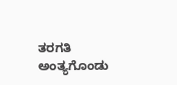ತರಗತಿ ಅಂತ್ಯಗೊಂಡು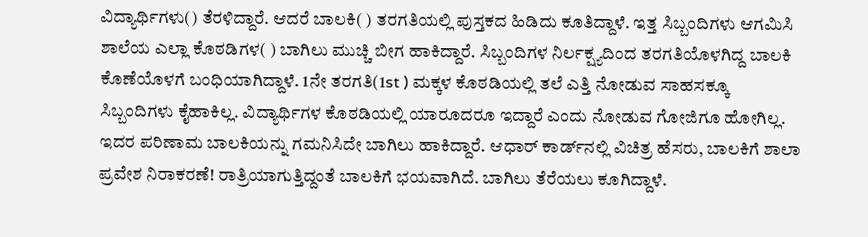ವಿದ್ಯಾರ್ಥಿಗಳು() ತೆರಳಿದ್ದಾರೆ. ಆದರೆ ಬಾಲಕಿ( ) ತರಗತಿಯಲ್ಲಿ ಪುಸ್ತಕದ ಹಿಡಿದು ಕೂತಿದ್ದಾಳೆ. ಇತ್ತ ಸಿಬ್ಬಂದಿಗಳು ಆಗಮಿಸಿ ಶಾಲೆಯ ಎಲ್ಲಾ ಕೊಠಡಿಗಳ( ) ಬಾಗಿಲು ಮುಚ್ಚಿ ಬೀಗ ಹಾಕಿದ್ದಾರೆ. ಸಿಬ್ಬಂದಿಗಳ ನಿರ್ಲಕ್ಷ್ಯದಿಂದ ತರಗತಿಯೊಳಗಿದ್ದ ಬಾಲಕಿ ಕೊಣೆಯೊಳಗೆ ಬಂಧಿಯಾಗಿದ್ದಾಳೆ. 1ನೇ ತರಗತಿ(1st ) ಮಕ್ಕಳ ಕೊಠಡಿಯಲ್ಲಿ ತಲೆ ಎತ್ತಿ ನೋಡುವ ಸಾಹಸಕ್ಕೂ ಸಿಬ್ಬಂದಿಗಳು ಕೈಹಾಕಿಲ್ಲ. ವಿದ್ಯಾರ್ಥಿಗಳ ಕೊಠಡಿಯಲ್ಲಿ ಯಾರೂದರೂ ಇದ್ದಾರೆ ಎಂದು ನೋಡುವ ಗೋಜಿಗೂ ಹೋಗಿಲ್ಲ. ಇದರ ಪರಿಣಾಮ ಬಾಲಕಿಯನ್ನು ಗಮನಿಸಿದೇ ಬಾಗಿಲು ಹಾಕಿದ್ದಾರೆ. ಆಧಾರ್ ಕಾರ್ಡ್‌ನಲ್ಲಿ ವಿಚಿತ್ರ ಹೆಸರು, ಬಾಲಕಿಗೆ ಶಾಲಾ ಪ್ರವೇಶ ನಿರಾಕರಣೆ! ರಾತ್ರಿಯಾಗುತ್ತಿದ್ದಂತೆ ಬಾಲಕಿಗೆ ಭಯವಾಗಿದೆ. ಬಾಗಿಲು ತೆರೆಯಲು ಕೂಗಿದ್ದಾಳೆ.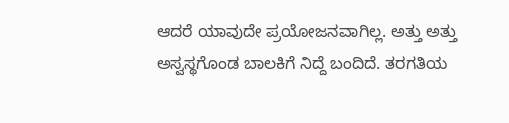ಆದರೆ ಯಾವುದೇ ಪ್ರಯೋಜನವಾಗಿಲ್ಲ. ಅತ್ತು ಅತ್ತು ಅಸ್ವಸ್ಥಗೊಂಡ ಬಾಲಕಿಗೆ ನಿದ್ದೆ ಬಂದಿದೆ. ತರಗತಿಯ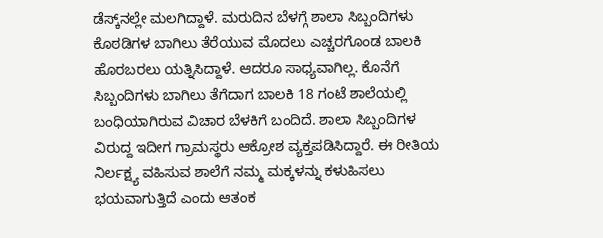ಡೆಸ್ಕ್‌ನಲ್ಲೇ ಮಲಗಿದ್ದಾಳೆ. ಮರುದಿನ ಬೆಳಗ್ಗೆ ಶಾಲಾ ಸಿಬ್ಬಂದಿಗಳು ಕೊಠಡಿಗಳ ಬಾಗಿಲು ತೆರೆಯುವ ಮೊದಲು ಎಚ್ಚರಗೊಂಡ ಬಾಲಕಿ ಹೊರಬರಲು ಯತ್ನಿಸಿದ್ದಾಳೆ. ಆದರೂ ಸಾಧ್ಯವಾಗಿಲ್ಲ. ಕೊನೆಗೆ ಸಿಬ್ಬಂದಿಗಳು ಬಾಗಿಲು ತೆಗೆದಾಗ ಬಾಲಕಿ 18 ಗಂಟೆ ಶಾಲೆಯಲ್ಲಿ ಬಂಧಿಯಾಗಿರುವ ವಿಚಾರ ಬೆಳಕಿಗೆ ಬಂದಿದೆ. ಶಾಲಾ ಸಿಬ್ಬಂದಿಗಳ ವಿರುದ್ದ ಇದೀಗ ಗ್ರಾಮಸ್ಥರು ಆಕ್ರೋಶ ವ್ಯಕ್ತಪಡಿಸಿದ್ದಾರೆ. ಈ ರೀತಿಯ ನಿರ್ಲಕ್ಷ್ಯ ವಹಿಸುವ ಶಾಲೆಗೆ ನಮ್ಮ ಮಕ್ಕಳನ್ನು ಕಳುಹಿಸಲು ಭಯವಾಗುತ್ತಿದೆ ಎಂದು ಆತಂಕ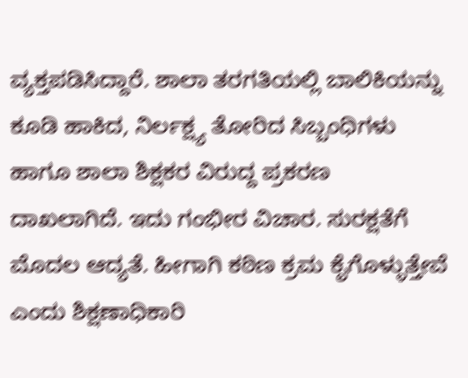ವ್ಯಕ್ತಪಡಿಸಿದ್ದಾರೆ. ಶಾಲಾ ತರಗತಿಯಲ್ಲಿ ಬಾಲಿಕಿಯನ್ನು ಕೂಡಿ ಹಾಕಿದ, ನಿರ್ಲಕ್ಷ್ಯ ತೋರಿದ ಸಿಬ್ಬಂಧಿಗಳು ಹಾಗೂ ಶಾಲಾ ಶಿಕ್ಷಕರ ವಿರುದ್ದ ಪ್ರಕರಣ ದಾಖಲಾಗಿದೆ. ಇದು ಗಂಭೀರ ವಿಚಾರ. ಸುರಕ್ಷತೆಗೆ ಮೊದಲ ಆದ್ಯತೆ. ಹೀಗಾಗಿ ಕಠಿಣ ಕ್ರಮ ಕೈಗೊಳ್ಳುತ್ತೇವೆ ಎಂದು ಶಿಕ್ಷಣಾಧಿಕಾರಿ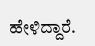ಹೇಳಿದ್ದಾರೆ.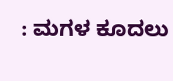: ಮಗಳ ಕೂದಲು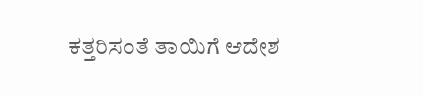ಕತ್ತರಿಸಂತೆ ತಾಯಿಗೆ ಆದೇಶ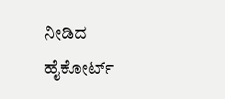ನೀಡಿದ ಹೈಕೋರ್ಟ್